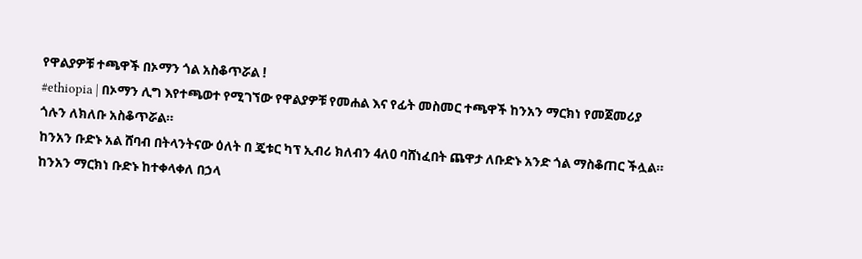የዋልያዎቹ ተጫዋች በኦማን ጎል አስቆጥሯል !
#ethiopia | በኦማን ሊግ እየተጫወተ የሚገኘው የዋልያዎቹ የመሐል እና የፊት መስመር ተጫዋች ከንአን ማርክነ የመጀመሪያ ጎሉን ለክለቡ አስቆጥሯል።
ከንአን ቡድኑ አል ሸባብ በትላንትናው ዕለት በ ጄቱር ካፕ ኢብሪ ክለብን 4ለ0 ባሸነፈበት ጨዋታ ለቡድኑ አንድ ጎል ማስቆጠር ችሏል።
ከንአን ማርክነ ቡድኑ ከተቀላቀለ በኃላ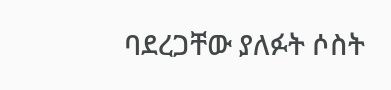ባደረጋቸው ያለፉት ሶስት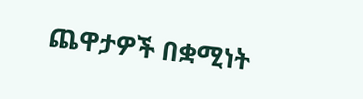ጨዋታዎች በቋሚነት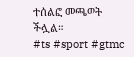ተሰልፎ መጫወት ችሏል።
#ts #sport #gtmc